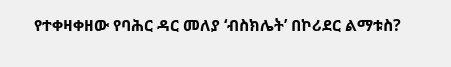የተቀዛቀዘው የባሕር ዳር መለያ ‘ብስክሌት’ በኮሪደር ልማቱስ?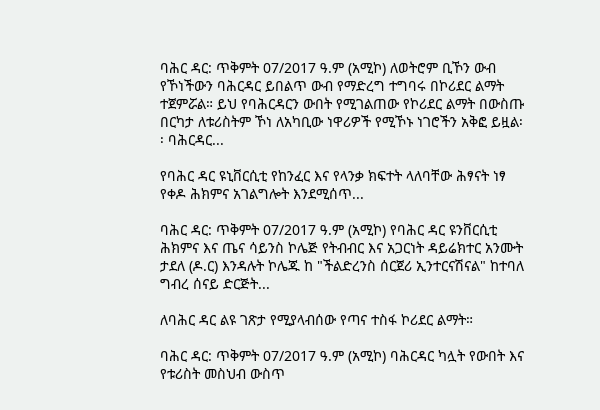ባሕር ዳር: ጥቅምት 07/2017 ዓ.ም (አሚኮ) ለወትሮም ቢኾን ውብ የኾነችውን ባሕርዳር ይበልጥ ውብ የማድረግ ተግባሩ በኮሪደር ልማት ተጀምሯል። ይህ የባሕርዳርን ውበት የሚገልጠው የኮሪደር ልማት በውስጡ በርካታ ለቱሪስትም ኾነ ለአካቢው ነዋሪዎች የሚኾኑ ነገሮችን አቅፎ ይዟል፡፡ ባሕርዳር...

የባሕር ዳር ዩኒቨርሲቲ የከንፈር እና የላንቃ ክፍተት ላለባቸው ሕፃናት ነፃ የቀዶ ሕክምና አገልግሎት እንደሚሰጥ...

ባሕር ዳር: ጥቅምት 07/2017 ዓ.ም (አሚኮ) የባሕር ዳር ዩንቨርሲቲ ሕክምና እና ጤና ሳይንስ ኮሌጅ የትብብር እና አጋርነት ዳይሬክተር አንሙት ታደለ (ዶ.ር) እንዳሉት ኮሌጁ ከ "ችልድረንስ ሰርጀሪ ኢንተርናሽናል" ከተባለ ግብረ ሰናይ ድርጅት...

ለባሕር ዳር ልዩ ገጽታ የሚያላብሰው የጣና ተስፋ ኮሪደር ልማት።

ባሕር ዳር: ጥቅምት 07/2017 ዓ.ም (አሚኮ) ባሕርዳር ካሏት የውበት እና የቱሪስት መስህብ ውስጥ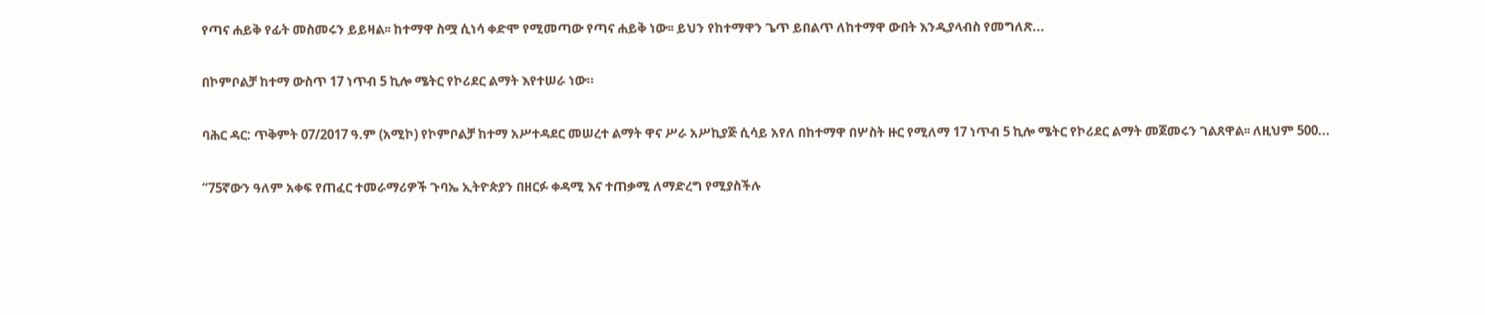የጣና ሐይቅ የፊት መስመሩን ይይዛል፡፡ ከተማዋ ስሟ ሲነሳ ቀድሞ የሚመጣው የጣና ሐይቅ ነው፡፡ ይህን የከተማዋን ጌጥ ይበልጥ ለከተማዋ ውበት እንዲያላብስ የመግለጽ...

በኮምቦልቻ ከተማ ውስጥ 17 ነጥብ 5 ኪሎ ሜትር የኮሪደር ልማት እየተሠራ ነው።

ባሕር ዳር: ጥቅምት 07/2017 ዓ.ም (አሚኮ) የኮምቦልቻ ከተማ አሥተዳደር መሠረተ ልማት ዋና ሥራ አሥኪያጅ ሲሳይ አየለ በከተማዋ በሦስት ዙር የሚለማ 17 ነጥብ 5 ኪሎ ሜትር የኮሪደር ልማት መጀመሩን ገልጸዋል፡፡ ለዚህም 500...

“75ኛውን ዓለም አቀፍ የጠፈር ተመራማሪዎች ጉባኤ ኢትዮጵያን በዘርፉ ቀዳሚ እና ተጠቃሚ ለማድረግ የሚያስችሉ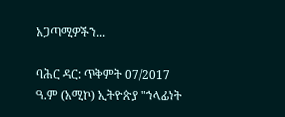አጋጣሚዎችን...

ባሕር ዳር: ጥቅምት 07/2017 ዓ.ም (አሚኮ) ኢትዮጵያ "ኀላፊነት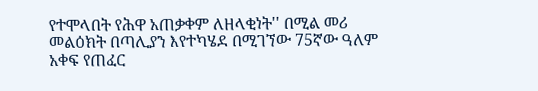የተሞላበት የሕዋ አጠቃቀም ለዘላቂነት'' በሚል መሪ መልዕክት በጣሊያን እየተካሄደ በሚገኘው 75ኛው ዓለም አቀፍ የጠፈር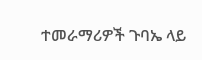ተመራማሪዎች ጉባኤ ላይ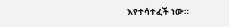እየተሳተፈች ነው።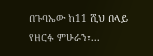በጉባኤው ከ11 ሺህ በላይ የዘርፉ ምሁራን፣...